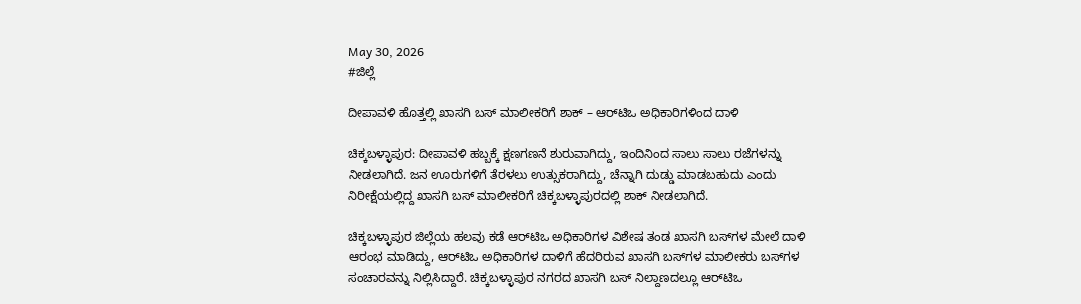May 30, 2026
#ಜಿಲ್ಲೆ

ದೀಪಾವಳಿ ಹೊತ್ತಲ್ಲಿ ಖಾಸಗಿ ಬಸ್ ಮಾಲೀಕರಿಗೆ ಶಾಕ್ – ಆರ್‌ಟಿಒ ಅಧಿಕಾರಿಗಳಿಂದ ದಾಳಿ

ಚಿಕ್ಕಬಳ್ಳಾಪುರ: ದೀಪಾವಳಿ ಹಬ್ಬಕ್ಕೆ ಕ್ಷಣಗಣನೆ ಶುರುವಾಗಿದ್ದು, ಇಂದಿನಿಂದ ಸಾಲು ಸಾಲು ರಜೆಗಳನ್ನು ನೀಡಲಾಗಿದೆ. ಜನ ಊರುಗಳಿಗೆ ತೆರಳಲು ಉತ್ಸುಕರಾಗಿದ್ದು, ಚೆನ್ನಾಗಿ ದುಡ್ಡು ಮಾಡಬಹುದು ಎಂದು ನಿರೀಕ್ಷೆಯಲ್ಲಿದ್ದ ಖಾಸಗಿ ಬಸ್ ಮಾಲೀಕರಿಗೆ ಚಿಕ್ಕಬಳ್ಳಾಪುರದಲ್ಲಿ ಶಾಕ್ ನೀಡಲಾಗಿದೆ.

ಚಿಕ್ಕಬಳ್ಳಾಪುರ ಜಿಲ್ಲೆಯ ಹಲವು ಕಡೆ ಆರ್‌ಟಿಒ ಅಧಿಕಾರಿಗಳ ವಿಶೇಷ ತಂಡ ಖಾಸಗಿ ಬಸ್‌ಗಳ ಮೇಲೆ ದಾಳಿ ಆರಂಭ ಮಾಡಿದ್ದು, ಆರ್‌ಟಿಒ ಅಧಿಕಾರಿಗಳ ದಾಳಿಗೆ ಹೆದರಿರುವ ಖಾಸಗಿ ಬಸ್‌ಗಳ ಮಾಲೀಕರು ಬಸ್‌ಗಳ ಸಂಚಾರವನ್ನು ನಿಲ್ಲಿಸಿದ್ದಾರೆ. ಚಿಕ್ಕಬಳ್ಳಾಪುರ ನಗರದ ಖಾಸಗಿ ಬಸ್ ನಿಲ್ದಾಣದಲ್ಲೂ ಆರ್‌ಟಿಒ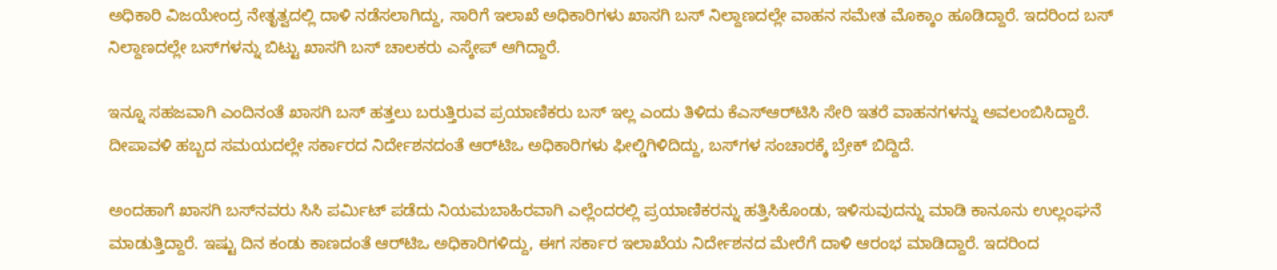ಅಧಿಕಾರಿ ವಿಜಯೇಂದ್ರ ನೇತೃತ್ವದಲ್ಲಿ ದಾಳಿ ನಡೆಸಲಾಗಿದ್ದು, ಸಾರಿಗೆ ಇಲಾಖೆ ಅಧಿಕಾರಿಗಳು ಖಾಸಗಿ ಬಸ್ ನಿಲ್ದಾಣದಲ್ಲೇ ವಾಹನ ಸಮೇತ ಮೊಕ್ಕಾಂ ಹೂಡಿದ್ದಾರೆ. ಇದರಿಂದ ಬಸ್ ನಿಲ್ದಾಣದಲ್ಲೇ ಬಸ್‌ಗಳನ್ನು ಬಿಟ್ಟು ಖಾಸಗಿ ಬಸ್ ಚಾಲಕರು ಎಸ್ಕೇಪ್ ಆಗಿದ್ದಾರೆ.

ಇನ್ನೂ ಸಹಜವಾಗಿ ಎಂದಿನಂತೆ ಖಾಸಗಿ ಬಸ್ ಹತ್ತಲು ಬರುತ್ತಿರುವ ಪ್ರಯಾಣಿಕರು ಬಸ್ ಇಲ್ಲ ಎಂದು ತಿಳಿದು ಕೆಎಸ್‌ಆರ್‌ಟಿಸಿ ಸೇರಿ ಇತರೆ ವಾಹನಗಳನ್ನು ಅವಲಂಬಿಸಿದ್ದಾರೆ. ದೀಪಾವಳಿ ಹಬ್ಬದ ಸಮಯದಲ್ಲೇ ಸರ್ಕಾರದ ನಿರ್ದೇಶನದಂತೆ ಆರ್‌ಟಿಒ ಅಧಿಕಾರಿಗಳು ಫೀಲ್ಡಿಗಿಳಿದಿದ್ದು, ಬಸ್‌ಗಳ ಸಂಚಾರಕ್ಕೆ ಬ್ರೇಕ್ ಬಿದ್ದಿದೆ.

ಅಂದಹಾಗೆ ಖಾಸಗಿ ಬಸ್‌ನವರು ಸಿಸಿ ಪರ್ಮಿಟ್ ಪಡೆದು ನಿಯಮಬಾಹಿರವಾಗಿ ಎಲ್ಲೆಂದರಲ್ಲಿ ಪ್ರಯಾಣಿಕರನ್ನು ಹತ್ತಿಸಿಕೊಂಡು, ಇಳಿಸುವುದನ್ನು ಮಾಡಿ ಕಾನೂನು ಉಲ್ಲಂಘನೆ ಮಾಡುತ್ತಿದ್ದಾರೆ. ಇಷ್ಟು ದಿನ ಕಂಡು ಕಾಣದಂತೆ ಆರ್‌ಟಿಒ ಅಧಿಕಾರಿಗಳಿದ್ದು, ಈಗ ಸರ್ಕಾರ ಇಲಾಖೆಯ ನಿರ್ದೇಶನದ ಮೇರೆಗೆ ದಾಳಿ ಆರಂಭ ಮಾಡಿದ್ದಾರೆ. ಇದರಿಂದ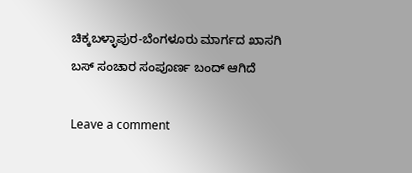ಚಿಕ್ಕಬಳ್ಳಾಪುರ-ಬೆಂಗಳೂರು ಮಾರ್ಗದ ಖಾಸಗಿ ಬಸ್ ಸಂಚಾರ ಸಂಪೂರ್ಣ ಬಂದ್ ಆಗಿದೆ

Leave a comment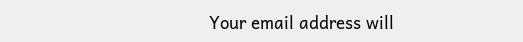Your email address will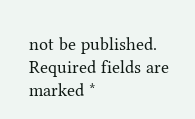not be published. Required fields are marked *